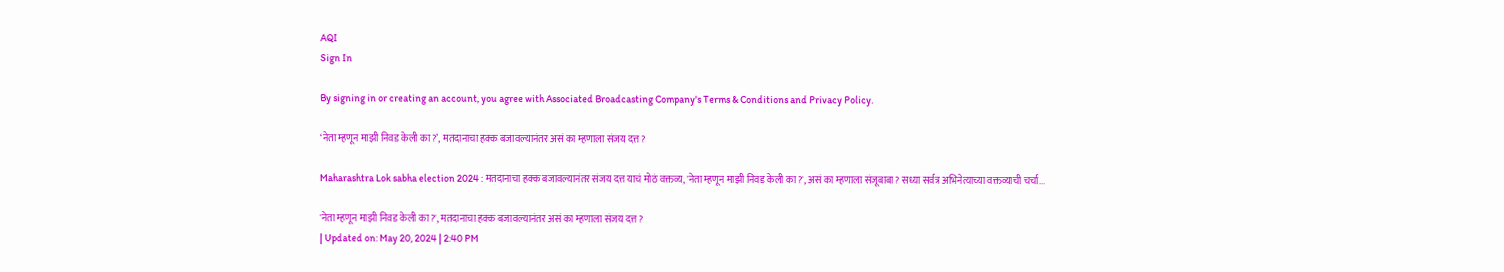AQI
Sign In

By signing in or creating an account, you agree with Associated Broadcasting Company's Terms & Conditions and Privacy Policy.

‘नेता म्हणून माझी निवड केली का?’, मतदानाचा हक्क बजावल्यानंतर असं का म्हणाला संजय दत्त?

Maharashtra Lok sabha election 2024 : मतदानाचा हक्क बजावल्यानंतर संजय दत्त याचं मोठं वक्तव्य, 'नेता म्हणून माझी निवड केली का?', असं का म्हणाला संजूबाबा? सध्या सर्वत्र अभिनेत्याच्या वक्तव्याची चर्चा...

'नेता म्हणून माझी निवड केली का?', मतदानाचा हक्क बजावल्यानंतर असं का म्हणाला संजय दत्त?
| Updated on: May 20, 2024 | 2:40 PM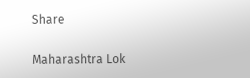Share

Maharashtra Lok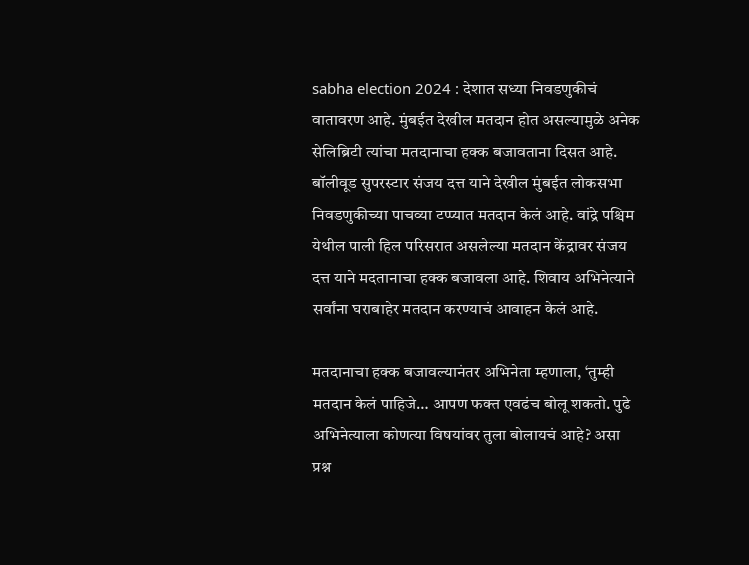sabha election 2024 : देशात सध्या निवडणुकीचं वातावरण आहे. मुंबईत देखील मतदान होत असल्यामुळे अनेक सेलिब्रिटी त्यांचा मतदानाचा हक्क बजावताना दिसत आहे. बॉलीवूड सुपरस्टार संजय दत्त याने देखील मुंबईत लोकसभा निवडणुकीच्या पाचव्या टप्प्यात मतदान केलं आहे. वांद्रे पश्चिम येथील पाली हिल परिसरात असलेल्या मतदान केंद्रावर संजय दत्त याने मदतानाचा हक्क बजावला आहे. शिवाय अभिनेत्याने सर्वांना घराबाहेर मतदान करण्याचं आवाहन केलं आहे.

मतदानाचा हक्क बजावल्यानंतर अभिनेता म्हणाला, ‘तुम्ही मतदान केलं पाहिजे… आपण फक्त एवढंच बोलू शकतो. पुढे अभिनेत्याला कोणत्या विषयांवर तुला बोलायचं आहे? असा प्रश्न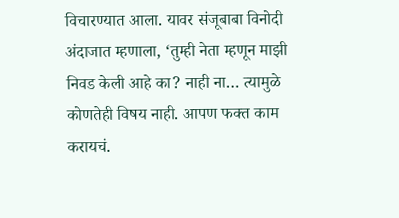विचारण्यात आला. यावर संजूबाबा विनोदी अंदाजात म्हणाला, ‘तुम्ही नेता म्हणून माझी निवड केली आहे का? नाही ना… त्यामुळे कोणतेही विषय नाही. आपण फक्त काम करायचं.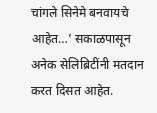चांगले सिनेमे बनवायचे आहेत…’ सकाळपासून अनेक सेलिब्रिटींनी मतदान करत दिसत आहेत.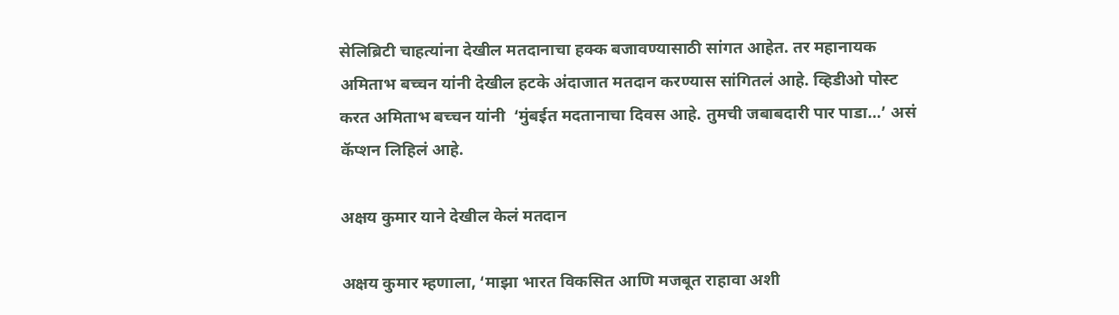सेलिब्रिटी चाहत्यांना देखील मतदानाचा हक्क बजावण्यासाठी सांगत आहेत. तर महानायक अमिताभ बच्चन यांनी देखील हटके अंदाजात मतदान करण्यास सांगितलं आहे. व्हिडीओ पोस्ट करत अमिताभ बच्चन यांनी  ‘मुंबईत मदतानाचा दिवस आहे. तुमची जबाबदारी पार पाडा…’ असं कॅप्शन लिहिलं आहे.

अक्षय कुमार याने देखील केलं मतदान

अक्षय कुमार म्हणाला, ‘माझा भारत विकसित आणि मजबूत राहावा अशी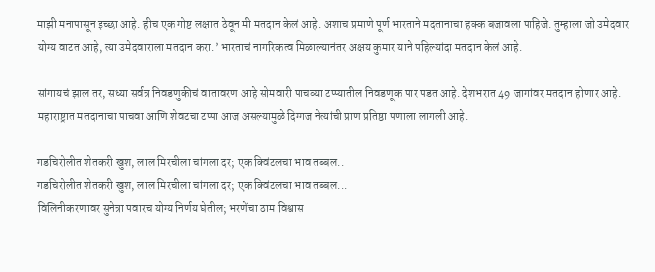माझी मनापासून इच्छा आहे. हीच एक गोष्ट लक्षात ठेवून मी मतदान केलं आहे. अशाच प्रमाणे पूर्ण भारताने मदतानाचा हक्क बजावला पाहिजे. तुम्हाला जो उमेदवार योग्य वाटत आहे, त्या उमेदवाराला मतदान करा.’ भारताचं नागरिकत्व मिळाल्यानंतर अक्षय कुमार याने पहिल्यांदा मतदान केलं आहे.

सांगायचं झाल तर, सध्या सर्वत्र निवडणुकीचं वातावरण आहे सोमवारी पाचव्या टप्प्यातील निवडणूक पार पडत आहे. देशभरात 49 जागांवर मतदान होणार आहे. महाराष्ट्रात मतदानाचा पाचवा आणि शेवटचा टप्पा आज असल्यामुळे दिग्गज नेत्यांची प्राण प्रतिष्ठा पणाला लागली आहे.

गडचिरोलीत शेतकरी खुश, लाल मिरचीला चांगला दर; एक क्विंटलचा भाव तब्बल..
गडचिरोलीत शेतकरी खुश, लाल मिरचीला चांगला दर; एक क्विंटलचा भाव तब्बल...
विलिनीकरणावर सुनेत्रा पवारच योग्य निर्णय घेतील; भरणेंचा ठाम विश्वास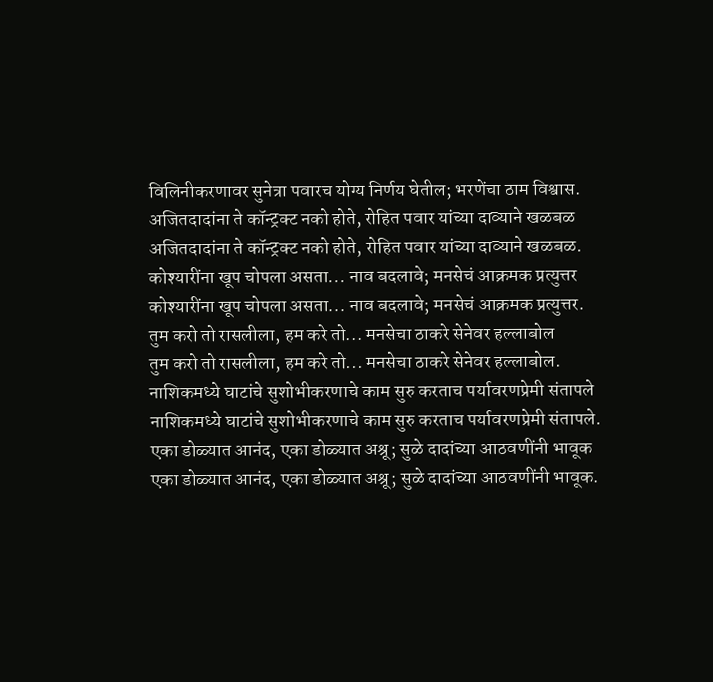विलिनीकरणावर सुनेत्रा पवारच योग्य निर्णय घेतील; भरणेंचा ठाम विश्वास.
अजितदादांना ते कॉन्ट्रक्ट नको होते, रोहित पवार यांच्या दाव्याने खळबळ
अजितदादांना ते कॉन्ट्रक्ट नको होते, रोहित पवार यांच्या दाव्याने खळबळ.
कोश्यारींना खूप चोपला असता... नाव बदलावे; मनसेचं आक्रमक प्रत्युत्तर
कोश्यारींना खूप चोपला असता... नाव बदलावे; मनसेचं आक्रमक प्रत्युत्तर.
तुम करो तो रासलीला, हम करे तो... मनसेचा ठाकरे सेनेवर हल्लाबोल
तुम करो तो रासलीला, हम करे तो... मनसेचा ठाकरे सेनेवर हल्लाबोल.
नाशिकमध्ये घाटांचे सुशोभीकरणाचे काम सुरु करताच पर्यावरणप्रेमी संतापले
नाशिकमध्ये घाटांचे सुशोभीकरणाचे काम सुरु करताच पर्यावरणप्रेमी संतापले.
एका डोळ्यात आनंद, एका डोळ्यात अश्रू; सुळे दादांच्या आठवणींनी भावूक
एका डोळ्यात आनंद, एका डोळ्यात अश्रू; सुळे दादांच्या आठवणींनी भावूक.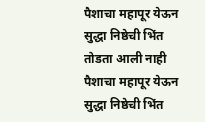पैशाचा महापूर येऊन सुद्धा निष्ठेची भिंत तोडता आली नाही
पैशाचा महापूर येऊन सुद्धा निष्ठेची भिंत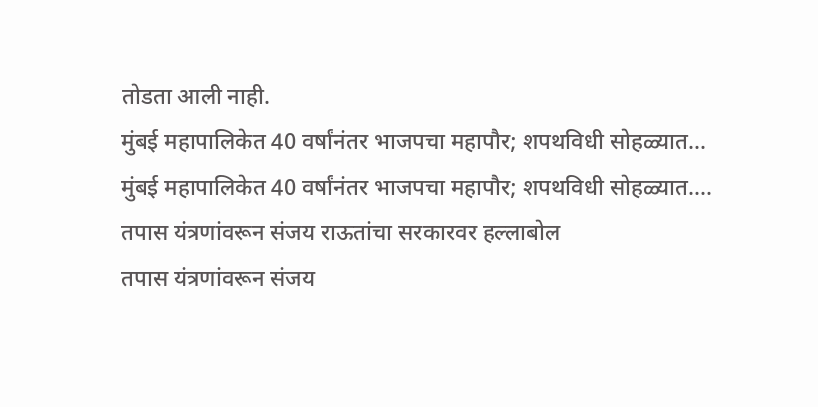तोडता आली नाही.
मुंबई महापालिकेत 40 वर्षांनंतर भाजपचा महापौर; शपथविधी सोहळ्यात...
मुंबई महापालिकेत 40 वर्षांनंतर भाजपचा महापौर; शपथविधी सोहळ्यात....
तपास यंत्रणांवरून संजय राऊतांचा सरकारवर हल्लाबोल
तपास यंत्रणांवरून संजय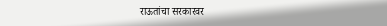राऊतांचा सरकारवर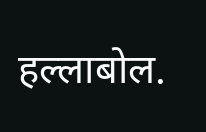हल्लाबोल.